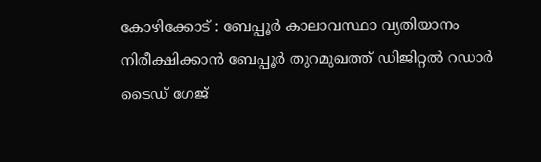കോഴിക്കോട് : ബേപ്പൂർ കാലാവസ്ഥാ വ്യതിയാനം നിരീക്ഷിക്കാൻ ബേപ്പൂർ തുറമുഖത്ത് ഡിജിറ്റൽ റഡാർ ടൈഡ് ഗേജ്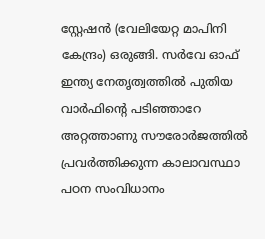സ്റ്റേഷൻ (വേലിയേറ്റ മാപിനി കേന്ദ്രം) ഒരുങ്ങി. സർവേ ഓഫ് ഇന്ത്യ നേതൃത്വത്തിൽ പുതിയ വാർഫിന്റെ പടിഞ്ഞാറേ അറ്റത്താണു സൗരോർജത്തിൽ പ്രവർത്തിക്കുന്ന കാലാവസ്ഥാ പഠന സംവിധാനം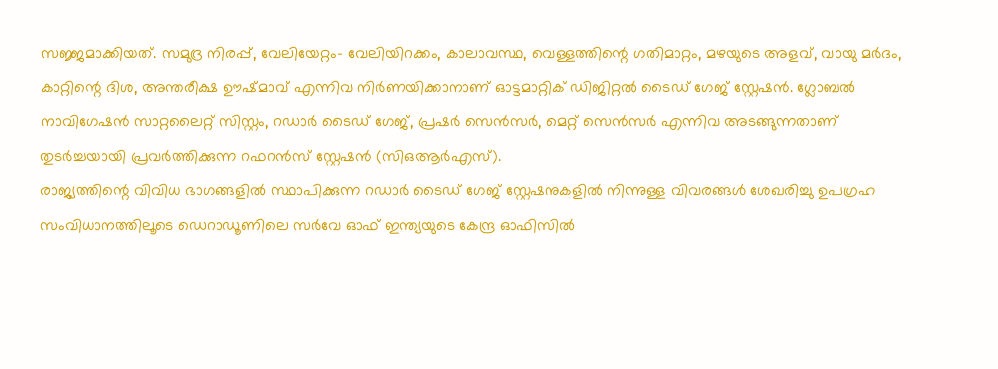സജ്ജമാക്കിയത്. സമുദ്ര നിരപ്പ്, വേലിയേറ്റം– വേലിയിറക്കം, കാലാവസ്ഥ, വെള്ളത്തിന്റെ ഗതിമാറ്റം, മഴയുടെ അളവ്, വായു മർദം, കാറ്റിന്റെ ദിശ, അന്തരീക്ഷ ഊഷ്മാവ് എന്നിവ നിർണയിക്കാനാണ് ഓട്ടമാറ്റിക് ഡിജിറ്റൽ ടൈഡ് ഗേജ് സ്റ്റേഷൻ. ഗ്ലോബൽ നാവിഗേഷൻ സാറ്റലൈറ്റ് സിസ്റ്റം, റഡാർ ടൈഡ് ഗേജ്, പ്രഷർ സെൻസർ, മെറ്റ് സെൻസർ എന്നിവ അടങ്ങുന്നതാണ് തുടർച്ചയായി പ്രവർത്തിക്കുന്ന റഫറൻസ് സ്റ്റേഷൻ (സിഒആർഎസ്).
രാജ്യത്തിന്റെ വിവിധ ഭാഗങ്ങളിൽ സ്ഥാപിക്കുന്ന റഡാർ ടൈഡ് ഗേജ് സ്റ്റേഷനുകളിൽ നിന്നുള്ള വിവരങ്ങൾ ശേഖരിച്ചു ഉപഗ്രഹ സംവിധാനത്തിലൂടെ ഡെറാഡൂണിലെ സർവേ ഓഫ് ഇന്ത്യയുടെ കേന്ദ്ര ഓഫിസിൽ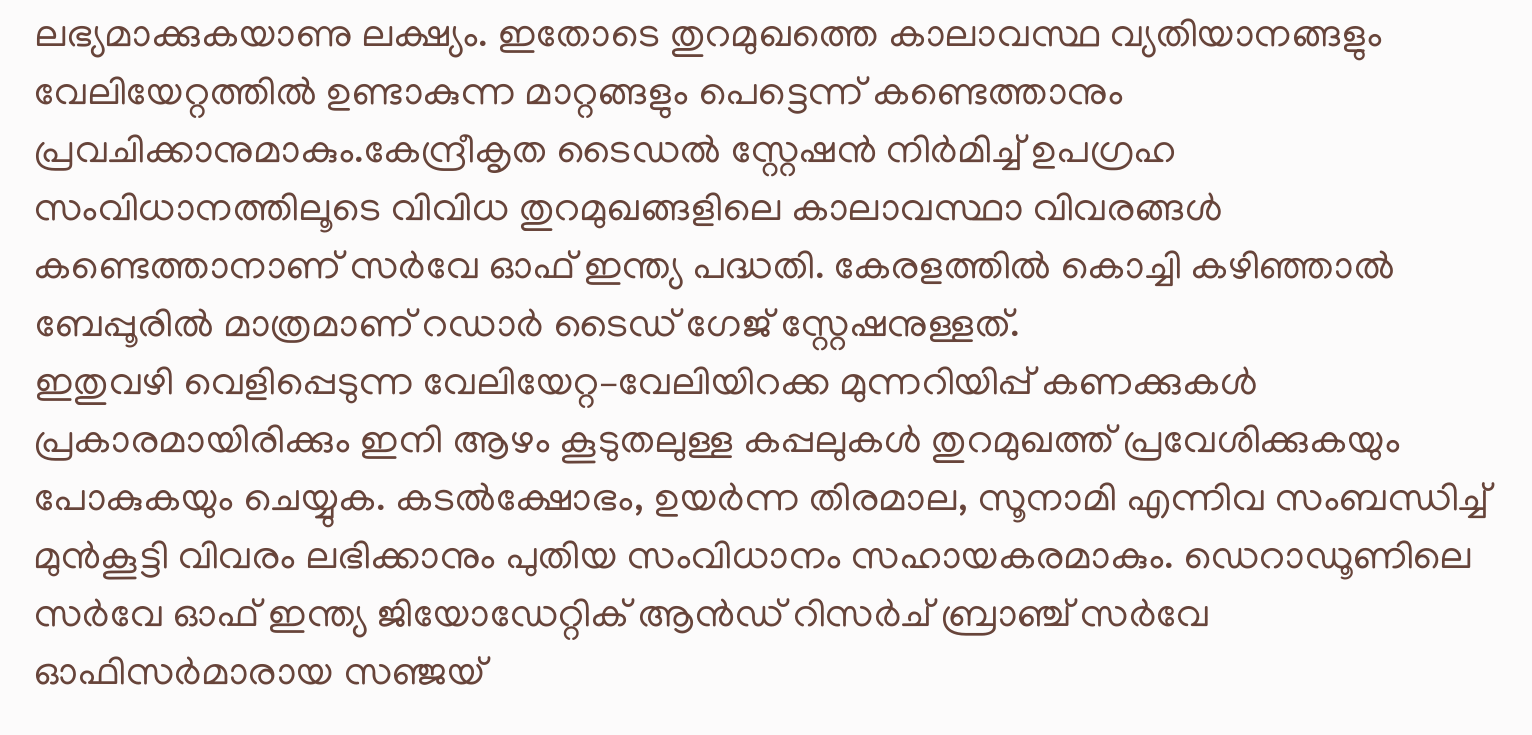ലഭ്യമാക്കുകയാണു ലക്ഷ്യം. ഇതോടെ തുറമുഖത്തെ കാലാവസ്ഥ വ്യതിയാനങ്ങളും വേലിയേറ്റത്തിൽ ഉണ്ടാകുന്ന മാറ്റങ്ങളും പെട്ടെന്ന് കണ്ടെത്താനും പ്രവചിക്കാനുമാകും.കേന്ദ്രീകൃത ടൈഡൽ സ്റ്റേഷൻ നിർമിച്ച് ഉപഗ്രഹ സംവിധാനത്തിലൂടെ വിവിധ തുറമുഖങ്ങളിലെ കാലാവസ്ഥാ വിവരങ്ങൾ കണ്ടെത്താനാണ് സർവേ ഓഫ് ഇന്ത്യ പദ്ധതി. കേരളത്തിൽ കൊച്ചി കഴിഞ്ഞാൽ ബേപ്പൂരിൽ മാത്രമാണ് റഡാർ ടൈഡ് ഗേജ് സ്റ്റേഷനുള്ളത്.
ഇതുവഴി വെളിപ്പെടുന്ന വേലിയേറ്റ–വേലിയിറക്ക മുന്നറിയിപ്പ് കണക്കുകൾ പ്രകാരമായിരിക്കും ഇനി ആഴം കൂടുതലുള്ള കപ്പലുകൾ തുറമുഖത്ത് പ്രവേശിക്കുകയും പോകുകയും ചെയ്യുക. കടൽക്ഷോഭം, ഉയർന്ന തിരമാല, സൂനാമി എന്നിവ സംബന്ധിച്ച് മുൻകൂട്ടി വിവരം ലഭിക്കാനും പുതിയ സംവിധാനം സഹായകരമാകും. ഡെറാഡൂണിലെ സർവേ ഓഫ് ഇന്ത്യ ജിയോഡേറ്റിക് ആൻഡ് റിസർച് ബ്രാഞ്ച് സർവേ ഓഫിസർമാരായ സഞ്ജയ്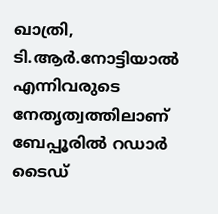ഖാത്രി, ടി.ആർ.നോട്ടിയാൽ എന്നിവരുടെ നേതൃത്വത്തിലാണ് ബേപ്പൂരിൽ റഡാർ ടൈഡ്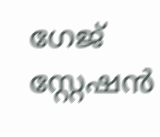ഗേജ് സ്റ്റേഷൻ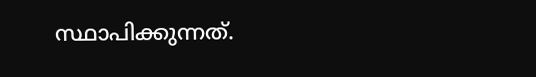സ്ഥാപിക്കുന്നത്.